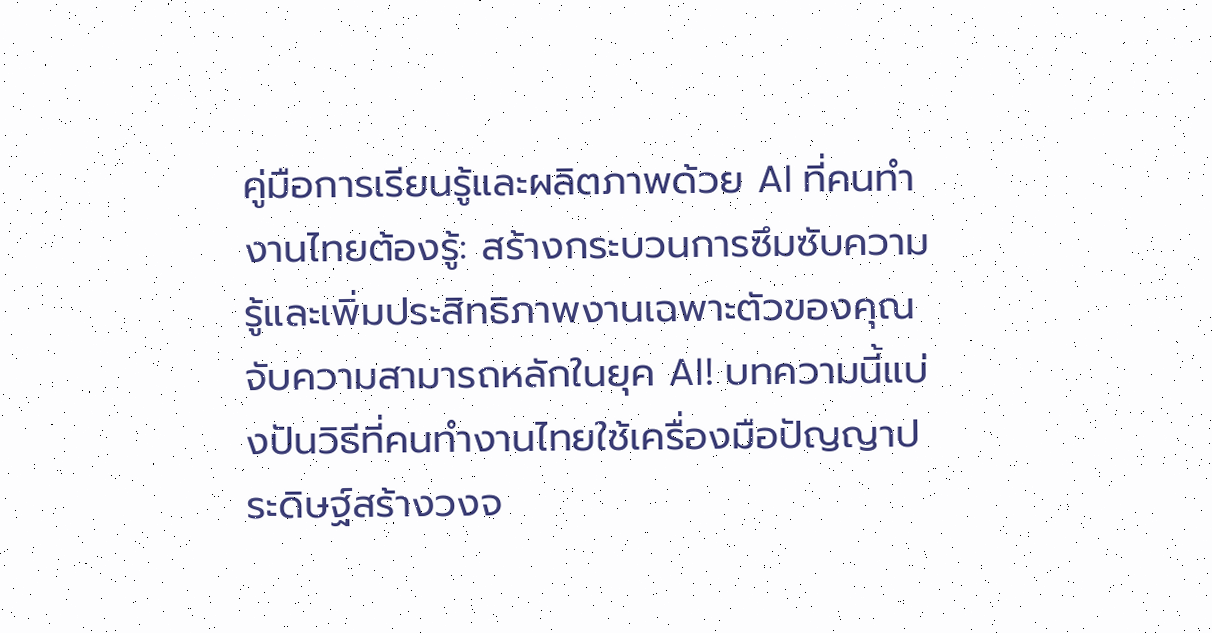คู่มือการเรียนรู้และผลิตภาพด้วย AI ที่คนทำงานไทยต้องรู้: สร้างกระบวนการซึมซับความรู้และเพิ่มประสิทธิภาพงานเฉพาะตัวของคุณ
จับความสามารถหลักในยุค AI! บทความนี้แบ่งปันวิธีที่คนทำงานไทยใช้เครื่องมือปัญญาประดิษฐ์สร้างวงจ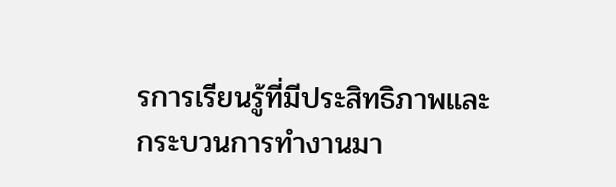รการเรียนรู้ที่มีประสิทธิภาพและกระบวนการทำงานมา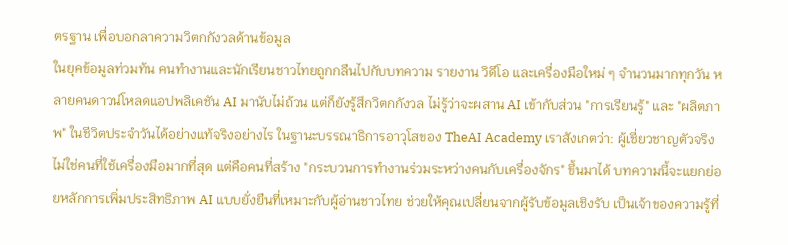ตรฐาน เพื่อบอกลาความวิตกกังวลด้านข้อมูล
ในยุคข้อมูลท่วมท้น คนทำงานและนักเรียนชาวไทยถูกกลืนไปกับบทความ รายงาน วิดีโอ และเครื่องมือใหม่ ๆ จำนวนมากทุกวัน หลายคนดาวน์โหลดแอปพลิเคชัน AI มานับไม่ถ้วน แต่ก็ยังรู้สึกวิตกกังวล ไม่รู้ว่าจะผสาน AI เข้ากับส่วน "การเรียนรู้" และ "ผลิตภาพ" ในชีวิตประจำวันได้อย่างแท้จริงอย่างไร ในฐานะบรรณาธิการอาวุโสของ TheAI Academy เราสังเกตว่า: ผู้เชี่ยวชาญตัวจริงไม่ใช่คนที่ใช้เครื่องมือมากที่สุด แต่คือคนที่สร้าง "กระบวนการทำงานร่วมระหว่างคนกับเครื่องจักร" ขึ้นมาได้ บทความนี้จะแยกย่อยหลักการเพิ่มประสิทธิภาพ AI แบบยั่งยืนที่เหมาะกับผู้อ่านชาวไทย ช่วยให้คุณเปลี่ยนจากผู้รับข้อมูลเชิงรับ เป็นเจ้าของความรู้ที่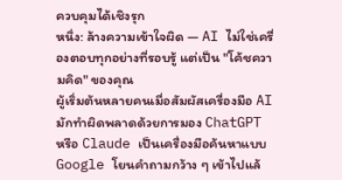ควบคุมได้เชิงรุก
หนึ่ง: ล้างความเข้าใจผิด — AI ไม่ใช่เครื่องตอบทุกอย่างที่รอบรู้ แต่เป็น "โค้ชความคิด" ของคุณ
ผู้เริ่มต้นหลายคนเมื่อสัมผัสเครื่องมือ AI มักทำผิดพลาดด้วยการมอง ChatGPT หรือ Claude เป็นเครื่องมือค้นหาแบบ Google โยนคำถามกว้าง ๆ เข้าไปแล้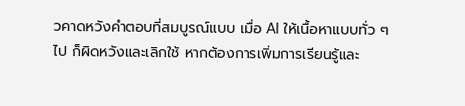วคาดหวังคำตอบที่สมบูรณ์แบบ เมื่อ AI ให้เนื้อหาแบบทั่ว ๆ ไป ก็ผิดหวังและเลิกใช้ หากต้องการเพิ่มการเรียนรู้และ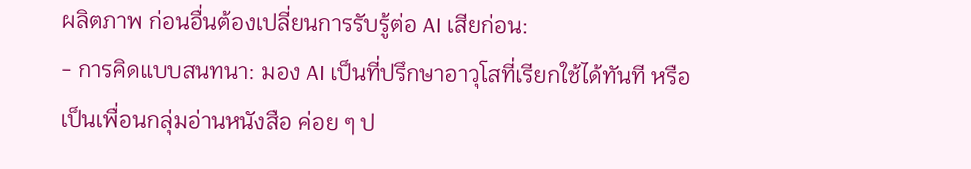ผลิตภาพ ก่อนอื่นต้องเปลี่ยนการรับรู้ต่อ AI เสียก่อน:
- การคิดแบบสนทนา: มอง AI เป็นที่ปรึกษาอาวุโสที่เรียกใช้ได้ทันที หรือเป็นเพื่อนกลุ่มอ่านหนังสือ ค่อย ๆ ป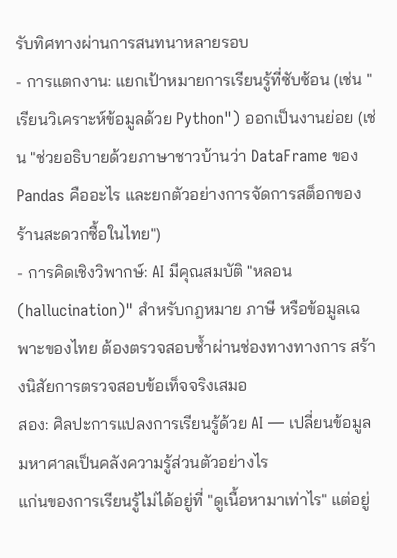รับทิศทางผ่านการสนทนาหลายรอบ
- การแตกงาน: แยกเป้าหมายการเรียนรู้ที่ซับซ้อน (เช่น "เรียนวิเคราะห์ข้อมูลด้วย Python") ออกเป็นงานย่อย (เช่น "ช่วยอธิบายด้วยภาษาชาวบ้านว่า DataFrame ของ Pandas คืออะไร และยกตัวอย่างการจัดการสต็อกของร้านสะดวกซื้อในไทย")
- การคิดเชิงวิพากษ์: AI มีคุณสมบัติ "หลอน (hallucination)" สำหรับกฎหมาย ภาษี หรือข้อมูลเฉพาะของไทย ต้องตรวจสอบซ้ำผ่านช่องทางทางการ สร้างนิสัยการตรวจสอบข้อเท็จจริงเสมอ
สอง: ศิลปะการแปลงการเรียนรู้ด้วย AI — เปลี่ยนข้อมูลมหาศาลเป็นคลังความรู้ส่วนตัวอย่างไร
แก่นของการเรียนรู้ไม่ได้อยู่ที่ "ดูเนื้อหามาเท่าไร" แต่อยู่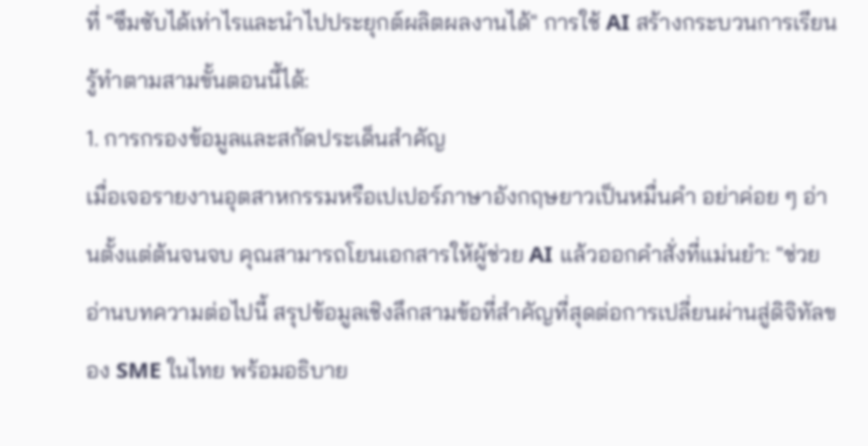ที่ "ซึมซับได้เท่าไรและนำไปประยุกต์ผลิตผลงานได้" การใช้ AI สร้างกระบวนการเรียนรู้ทำตามสามขั้นตอนนี้ได้:
1. การกรองข้อมูลและสกัดประเด็นสำคัญ
เมื่อเจอรายงานอุตสาหกรรมหรือเปเปอร์ภาษาอังกฤษยาวเป็นหมื่นคำ อย่าค่อย ๆ อ่านตั้งแต่ต้นจนจบ คุณสามารถโยนเอกสารให้ผู้ช่วย AI แล้วออกคำสั่งที่แม่นยำ: "ช่วยอ่านบทความต่อไปนี้ สรุปข้อมูลเชิงลึกสามข้อที่สำคัญที่สุดต่อการเปลี่ยนผ่านสู่ดิจิทัลของ SME ในไทย พร้อมอธิบาย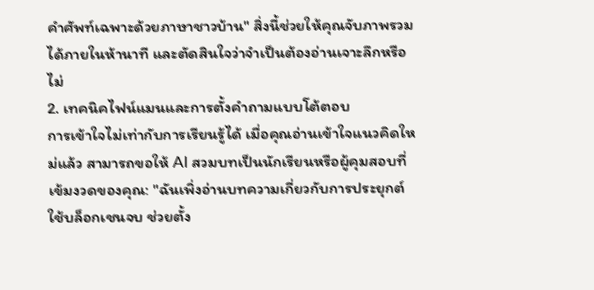คำศัพท์เฉพาะด้วยภาษาชาวบ้าน" สิ่งนี้ช่วยให้คุณจับภาพรวมได้ภายในห้านาที และตัดสินใจว่าจำเป็นต้องอ่านเจาะลึกหรือไม่
2. เทคนิคไฟน์แมนและการตั้งคำถามแบบโต้ตอบ
การเข้าใจไม่เท่ากับการเรียนรู้ได้ เมื่อคุณอ่านเข้าใจแนวคิดใหม่แล้ว สามารถขอให้ AI สวมบทเป็นนักเรียนหรือผู้คุมสอบที่เข้มงวดของคุณ: "ฉันเพิ่งอ่านบทความเกี่ยวกับการประยุกต์ใช้บล็อกเชนจบ ช่วยตั้ง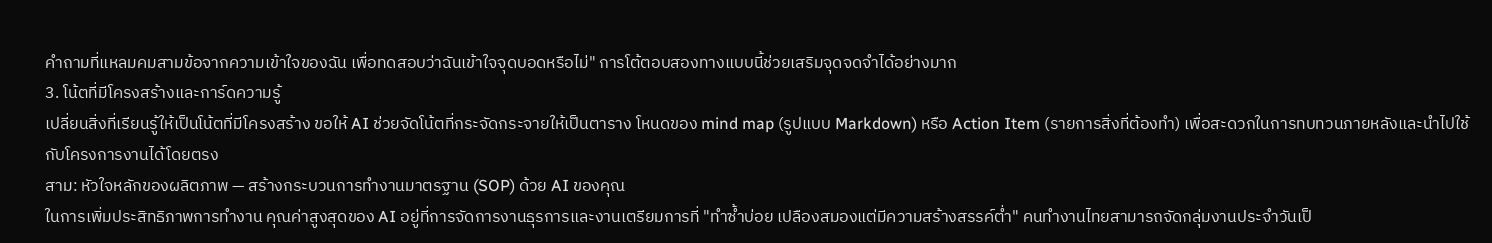คำถามที่แหลมคมสามข้อจากความเข้าใจของฉัน เพื่อทดสอบว่าฉันเข้าใจจุดบอดหรือไม่" การโต้ตอบสองทางแบบนี้ช่วยเสริมจุดจดจำได้อย่างมาก
3. โน้ตที่มีโครงสร้างและการ์ดความรู้
เปลี่ยนสิ่งที่เรียนรู้ให้เป็นโน้ตที่มีโครงสร้าง ขอให้ AI ช่วยจัดโน้ตที่กระจัดกระจายให้เป็นตาราง โหนดของ mind map (รูปแบบ Markdown) หรือ Action Item (รายการสิ่งที่ต้องทำ) เพื่อสะดวกในการทบทวนภายหลังและนำไปใช้กับโครงการงานได้โดยตรง
สาม: หัวใจหลักของผลิตภาพ — สร้างกระบวนการทำงานมาตรฐาน (SOP) ด้วย AI ของคุณ
ในการเพิ่มประสิทธิภาพการทำงาน คุณค่าสูงสุดของ AI อยู่ที่การจัดการงานธุรการและงานเตรียมการที่ "ทำซ้ำบ่อย เปลืองสมองแต่มีความสร้างสรรค์ต่ำ" คนทำงานไทยสามารถจัดกลุ่มงานประจำวันเป็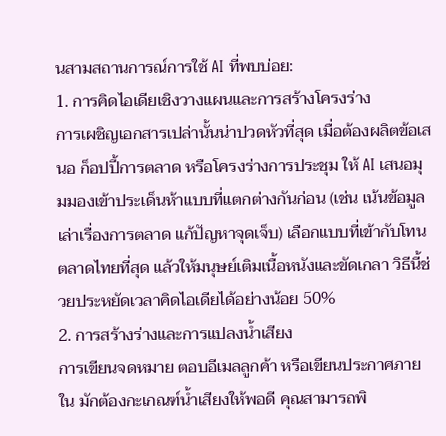นสามสถานการณ์การใช้ AI ที่พบบ่อย:
1. การคิดไอเดียเชิงวางแผนและการสร้างโครงร่าง
การเผชิญเอกสารเปล่านั้นน่าปวดหัวที่สุด เมื่อต้องผลิตข้อเสนอ ก็อปปี้การตลาด หรือโครงร่างการประชุม ให้ AI เสนอมุมมองเข้าประเด็นห้าแบบที่แตกต่างกันก่อน (เช่น เน้นข้อมูล เล่าเรื่องการตลาด แก้ปัญหาจุดเจ็บ) เลือกแบบที่เข้ากับโทนตลาดไทยที่สุด แล้วให้มนุษย์เติมเนื้อหนังและขัดเกลา วิธีนี้ช่วยประหยัดเวลาคิดไอเดียได้อย่างน้อย 50%
2. การสร้างร่างและการแปลงน้ำเสียง
การเขียนจดหมาย ตอบอีเมลลูกค้า หรือเขียนประกาศภายใน มักต้องกะเกณฑ์น้ำเสียงให้พอดี คุณสามารถพิ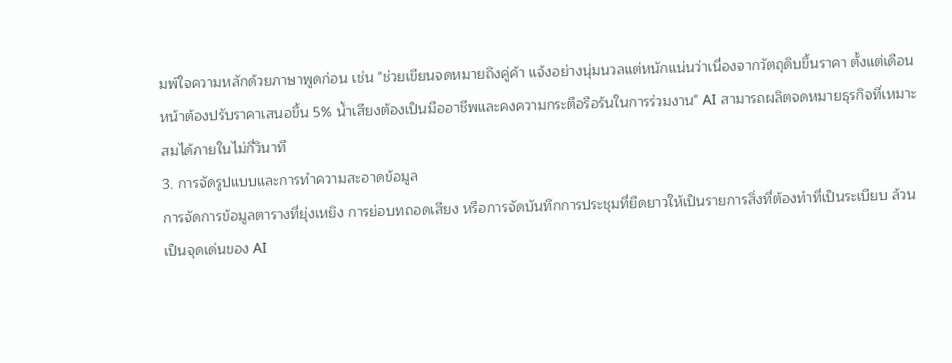มพ์ใจความหลักด้วยภาษาพูดก่อน เช่น "ช่วยเขียนจดหมายถึงคู่ค้า แจ้งอย่างนุ่มนวลแต่หนักแน่นว่าเนื่องจากวัตถุดิบขึ้นราคา ตั้งแต่เดือนหน้าต้องปรับราคาเสนอขึ้น 5% น้ำเสียงต้องเป็นมืออาชีพและคงความกระตือรือร้นในการร่วมงาน" AI สามารถผลิตจดหมายธุรกิจที่เหมาะสมได้ภายในไม่กี่วินาที
3. การจัดรูปแบบและการทำความสะอาดข้อมูล
การจัดการข้อมูลตารางที่ยุ่งเหยิง การย่อบทถอดเสียง หรือการจัดบันทึกการประชุมที่ยืดยาวให้เป็นรายการสิ่งที่ต้องทำที่เป็นระเบียบ ล้วนเป็นจุดเด่นของ AI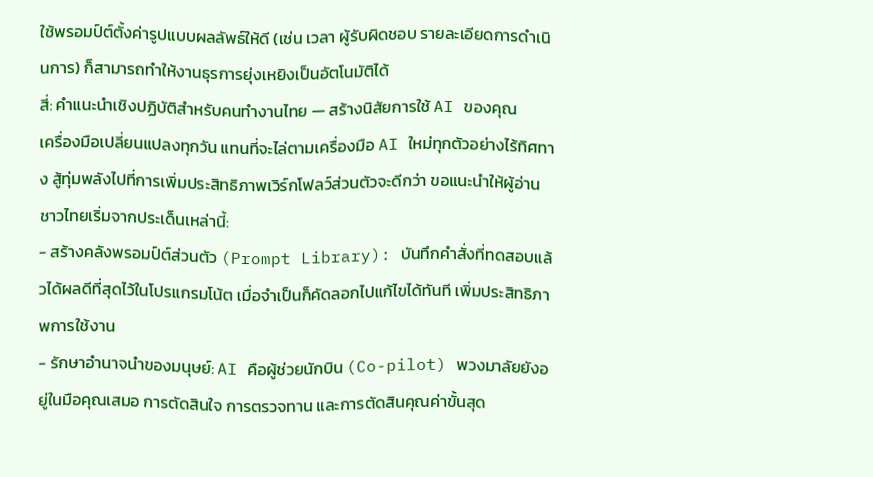ใช้พรอมป์ต์ตั้งค่ารูปแบบผลลัพธ์ให้ดี (เช่น เวลา ผู้รับผิดชอบ รายละเอียดการดำเนินการ) ก็สามารถทำให้งานธุรการยุ่งเหยิงเป็นอัตโนมัติได้
สี่: คำแนะนำเชิงปฏิบัติสำหรับคนทำงานไทย — สร้างนิสัยการใช้ AI ของคุณ
เครื่องมือเปลี่ยนแปลงทุกวัน แทนที่จะไล่ตามเครื่องมือ AI ใหม่ทุกตัวอย่างไร้ทิศทาง สู้ทุ่มพลังไปที่การเพิ่มประสิทธิภาพเวิร์กโฟลว์ส่วนตัวจะดีกว่า ขอแนะนำให้ผู้อ่านชาวไทยเริ่มจากประเด็นเหล่านี้:
- สร้างคลังพรอมป์ต์ส่วนตัว (Prompt Library): บันทึกคำสั่งที่ทดสอบแล้วได้ผลดีที่สุดไว้ในโปรแกรมโน้ต เมื่อจำเป็นก็คัดลอกไปแก้ไขได้ทันที เพิ่มประสิทธิภาพการใช้งาน
- รักษาอำนาจนำของมนุษย์: AI คือผู้ช่วยนักบิน (Co-pilot) พวงมาลัยยังอยู่ในมือคุณเสมอ การตัดสินใจ การตรวจทาน และการตัดสินคุณค่าขั้นสุด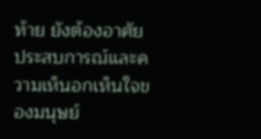ท้าย ยังต้องอาศัยประสบการณ์และความเห็นอกเห็นใจของมนุษย์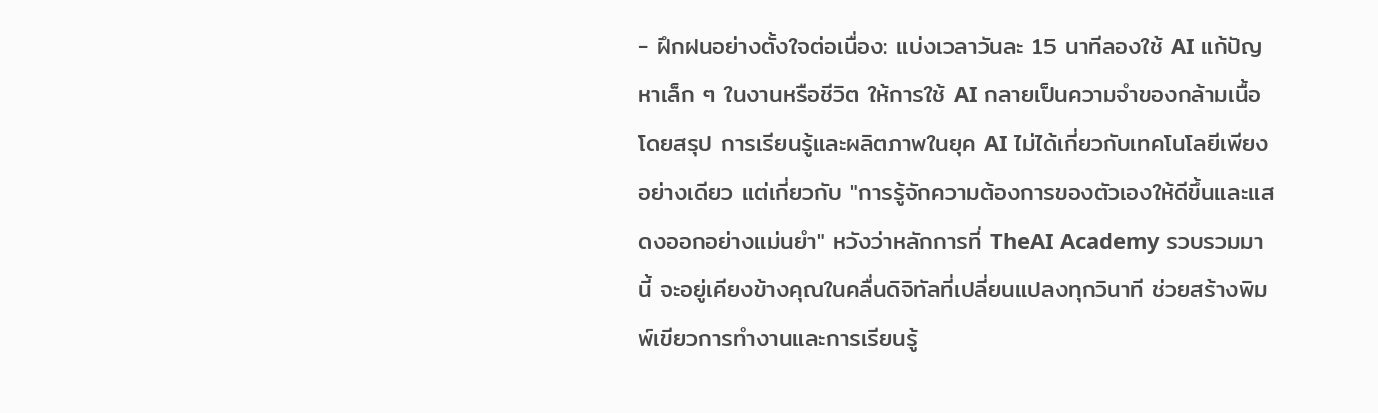- ฝึกฝนอย่างตั้งใจต่อเนื่อง: แบ่งเวลาวันละ 15 นาทีลองใช้ AI แก้ปัญหาเล็ก ๆ ในงานหรือชีวิต ให้การใช้ AI กลายเป็นความจำของกล้ามเนื้อ
โดยสรุป การเรียนรู้และผลิตภาพในยุค AI ไม่ได้เกี่ยวกับเทคโนโลยีเพียงอย่างเดียว แต่เกี่ยวกับ "การรู้จักความต้องการของตัวเองให้ดีขึ้นและแสดงออกอย่างแม่นยำ" หวังว่าหลักการที่ TheAI Academy รวบรวมมานี้ จะอยู่เคียงข้างคุณในคลื่นดิจิทัลที่เปลี่ยนแปลงทุกวินาที ช่วยสร้างพิมพ์เขียวการทำงานและการเรียนรู้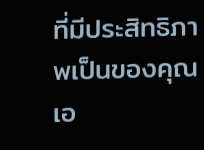ที่มีประสิทธิภาพเป็นของคุณเอ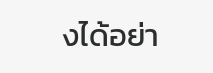งได้อย่า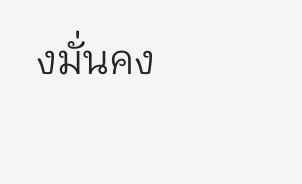งมั่นคง